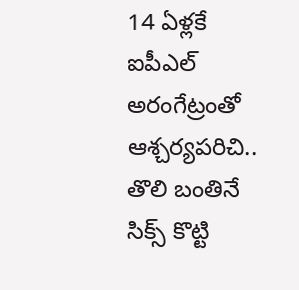14 ఏళ్లకే ఐపీఎల్ అరంగేట్రంతో ఆశ్చర్యపరిచి.. తొలి బంతినే సిక్స్ కొట్టి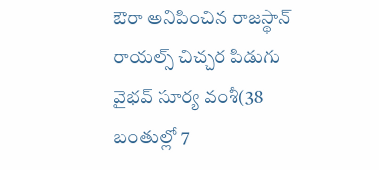ఔరా అనిపించిన రాజస్థాన్ రాయల్స్ చిచ్చర పిడుగు వైభవ్ సూర్య వంశీ(38 బంతుల్లో 7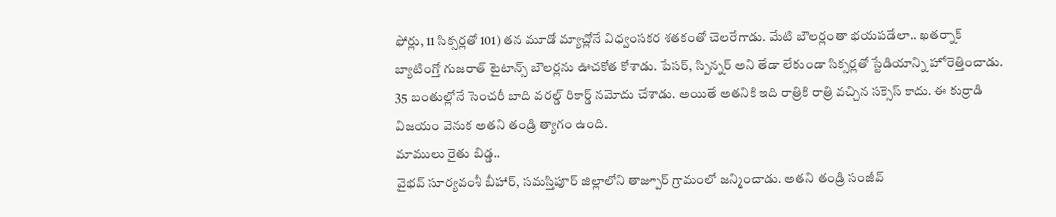ఫోర్లు, 11 సిక్సర్లతో 101) తన మూడో మ్యాచ్లోనే విధ్వంసకర శతకంతో చెలరేగాడు. మేటి బౌలర్లంతా భయపడేలా.. ఖతర్నాక్ బ్యాటింగ్తో గుజరాత్ టైటాన్స్ బౌలర్లను ఊచకోత కోశాడు. పేసర్, స్పిన్నర్ అని తేడా లేకుండా సిక్సర్లతో స్టేడియాన్ని హోరెత్తించాడు. 35 బంతుల్లోనే సెంచరీ బాది వరల్డ్ రికార్డ్ నమోదు చేశాడు. అయితే అతనికి ఇది రాత్రికి రాత్రి వచ్చిన సక్సెస్ కాదు. ఈ కుర్రాడి విజయం వెనుక అతని తండ్రి త్యాగం ఉంది.
మాములు రైతు బిడ్డ..
వైభవ్ సూర్యవంశీ బీహార్, సమస్తిపూర్ జిల్లాలోని తాజ్పూర్ గ్రామంలో జన్మించాడు. అతని తండ్రి సంజీవ్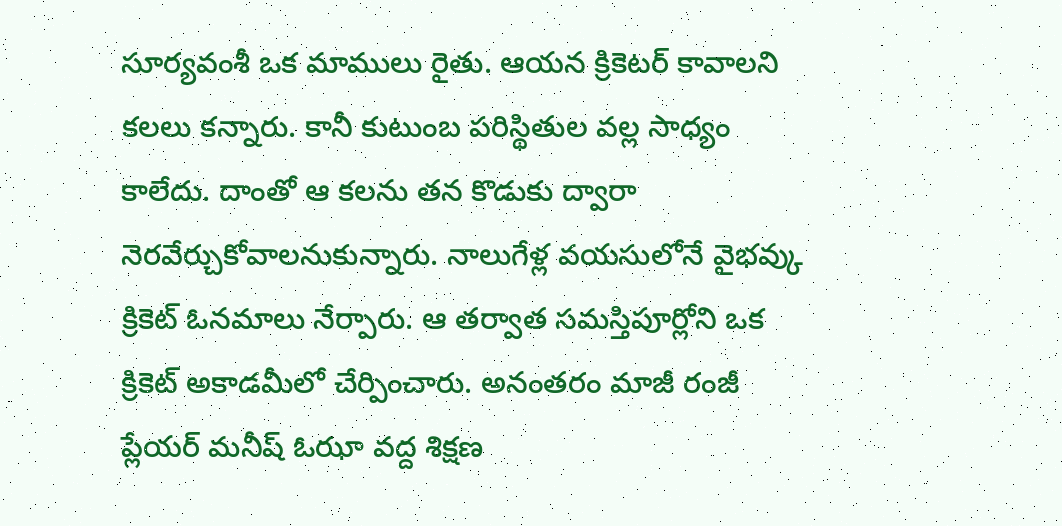సూర్యవంశీ ఒక మాములు రైతు. ఆయన క్రికెటర్ కావాలని కలలు కన్నారు. కానీ కుటుంబ పరిస్థితుల వల్ల సాధ్యం కాలేదు. దాంతో ఆ కలను తన కొడుకు ద్వారా నెరవేర్చుకోవాలనుకున్నారు. నాలుగేళ్ల వయసులోనే వైభవ్కు క్రికెట్ ఓనమాలు నేర్పారు. ఆ తర్వాత సమస్తిపూర్లోని ఒక క్రికెట్ అకాడమీలో చేర్పించారు. అనంతరం మాజీ రంజీ ప్లేయర్ మనీష్ ఓఝా వద్ద శిక్షణ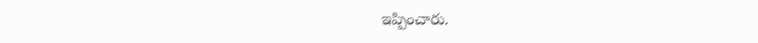ఇప్పించారు.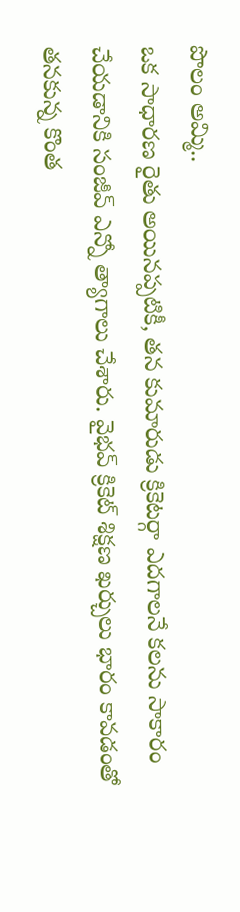పొలం అమ్మి..
ఒక సాధారణ రైతు అయినప్పటికీ, తన కుమారుడు క్రికెటర్గా ఎదగాలనే కలను సాకారం చేయడానికి సంజీవ్ ఎన్నో త్యాగాలు చేశారు. వైభవ్ క్రికెట్ శిక్షణ ఖర్చులు భారం కావడంతో తనకున్న కొంత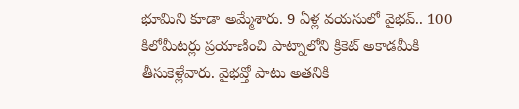భూమిని కూడా అమ్మేశారు. 9 ఏళ్ల వయసులో వైభవ్.. 100 కిలోమీటర్లు ప్రయాణించి పాట్నాలోని క్రికెట్ అకాడమీకి తీసుకెళ్లేవారు. వైభవ్తో పాటు అతనికి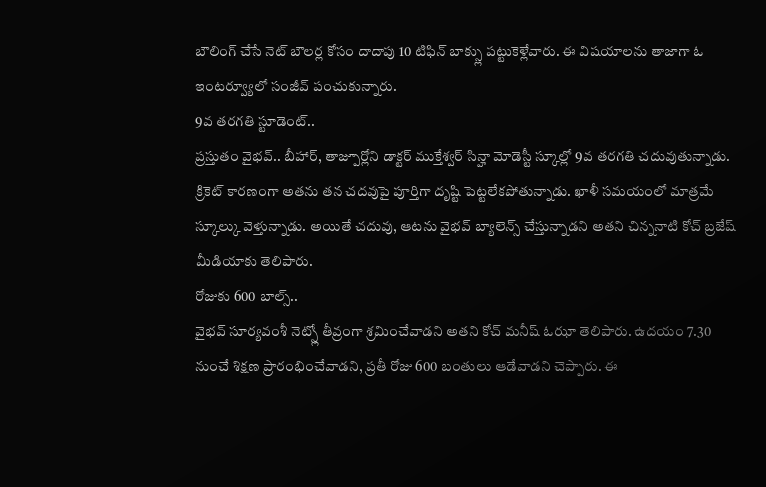బౌలింగ్ చేసే నెట్ బౌలర్ల కోసం దాదాపు 10 టిఫిన్ బాక్స్లు పట్టుకెళ్లేవారు. ఈ విషయాలను తాజాగా ఓ ఇంటర్వ్యూలో సంజీవ్ పంచుకున్నారు.
9వ తరగతి స్టూడెంట్..
ప్రస్తుతం వైభవ్.. బీహార్, తాజ్పూర్లోని డాక్టర్ ముక్తేశ్వర్ సిన్హా మోడెస్టీ స్కూల్లో 9వ తరగతి చదువుతున్నాడు. క్రికెట్ కారణంగా అతను తన చదవుపై పూర్తిగా దృష్టి పెట్టలేకపోతున్నాడు. ఖాళీ సమయంలో మాత్రమే స్కూల్కు వెళ్తున్నాడు. అయితే చదువు, ఆటను వైభవ్ బ్యాలెన్స్ చేస్తున్నాడని అతని చిన్ననాటి కోచ్ బ్రజేష్ మీడియాకు తెలిపారు.
రోజుకు 600 బాల్స్..
వైభవ్ సూర్యవంశీ నెట్స్లో తీవ్రంగా శ్రమించేవాడని అతని కోచ్ మనీష్ ఓఝా తెలిపారు. ఉదయం 7.30 నుంచే శిక్షణ ప్రారంభించేవాడని, ప్రతీ రోజు 600 బంతులు ఆడేవాడని చెప్పారు. ఈ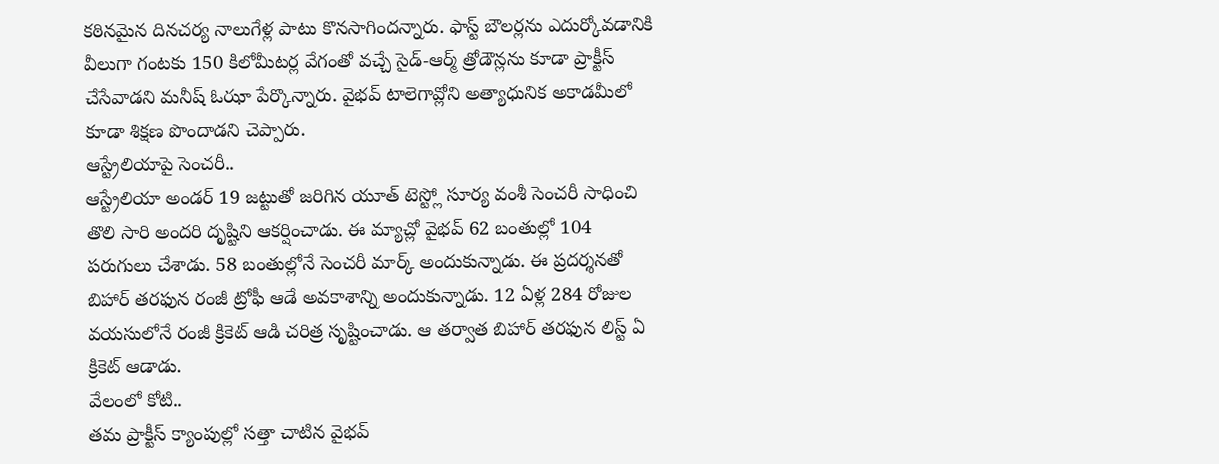కఠినమైన దినచర్య నాలుగేళ్ల పాటు కొనసాగిందన్నారు. ఫాస్ట్ బౌలర్లను ఎదుర్కోవడానికి వీలుగా గంటకు 150 కిలోమీటర్ల వేగంతో వచ్చే సైడ్-ఆర్మ్ త్రోడౌన్లను కూడా ప్రాక్టీస్ చేసేవాడని మనీష్ ఓఝా పేర్కొన్నారు. వైభవ్ టాలెగావ్లోని అత్యాధునిక అకాడమీలో కూడా శిక్షణ పొందాడని చెప్పారు.
ఆస్ట్రేలియాపై సెంచరీ..
ఆస్ట్రేలియా అండర్ 19 జట్టుతో జరిగిన యూత్ టెస్ట్లో సూర్య వంశీ సెంచరీ సాధించి తొలి సారి అందరి దృష్టిని ఆకర్షించాడు. ఈ మ్యాచ్లో వైభవ్ 62 బంతుల్లో 104 పరుగులు చేశాడు. 58 బంతుల్లోనే సెంచరీ మార్క్ అందుకున్నాడు. ఈ ప్రదర్శనతో బిహార్ తరఫున రంజీ ట్రోఫీ ఆడే అవకాశాన్ని అందుకున్నాడు. 12 ఏళ్ల 284 రోజుల వయసులోనే రంజీ క్రికెట్ ఆడి చరిత్ర సృష్టించాడు. ఆ తర్వాత బిహార్ తరఫున లిస్ట్ ఏ క్రికెట్ ఆడాడు.
వేలంలో కోటి..
తమ ప్రాక్టీస్ క్యాంపుల్లో సత్తా చాటిన వైభవ్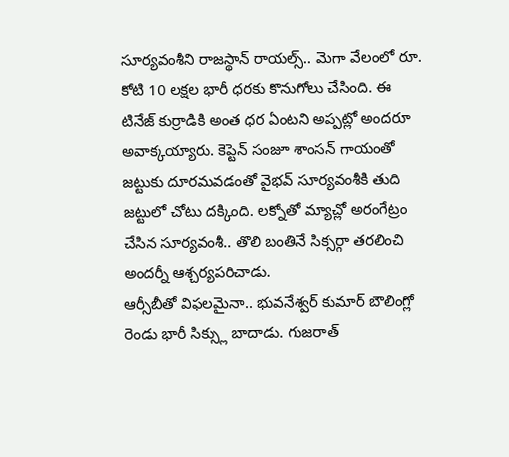సూర్యవంశీని రాజస్థాన్ రాయల్స్.. మెగా వేలంలో రూ. కోటి 10 లక్షల భారీ ధరకు కొనుగోలు చేసింది. ఈ టినేజ్ కుర్రాడికి అంత ధర ఏంటని అప్పట్లో అందరూ అవాక్కయ్యారు. కెప్టెన్ సంజూ శాంసన్ గాయంతో జట్టుకు దూరమవడంతో వైభవ్ సూర్యవంశీకి తుది జట్టులో చోటు దక్కింది. లక్నోతో మ్యాచ్లో అరంగేట్రం చేసిన సూర్యవంశీ.. తొలి బంతినే సిక్సర్గా తరలించి అందర్నీ ఆశ్చర్యపరిచాడు.
ఆర్సీబీతో విఫలమైనా.. భువనేశ్వర్ కుమార్ బౌలింగ్లో రెండు భారీ సిక్స్లు బాదాడు. గుజరాత్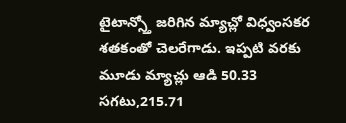టైటాన్స్తో జరిగిన మ్యాచ్లో విధ్వంసకర శతకంతో చెలరేగాడు. ఇప్పటి వరకు మూడు మ్యాచ్లు ఆడి 50.33 సగటు,215.71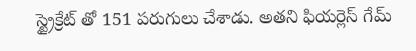స్ట్రైక్రేట్ తో 151 పరుగులు చేశాడు. అతని ఫియర్లెస్ గేమ్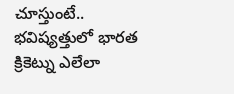చూస్తుంటే.. భవిష్యత్తులో భారత క్రికెట్ను ఎలేలా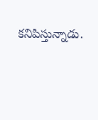కనిపిస్తున్నాడు.